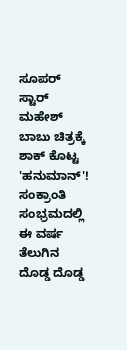ಸೂಪರ್ ಸ್ಟಾರ್ ಮಹೇಶ್ ಬಾಬು ಚಿತ್ರಕ್ಕೆ ಶಾಕ್ ಕೊಟ್ಟ 'ಹನುಮಾನ್'!
ಸಂಕ್ರಾಂತಿ ಸಂಭ್ರಮದಲ್ಲಿ ಈ ವರ್ಷ ತೆಲುಗಿನ ದೊಡ್ಡ ದೊಡ್ಡ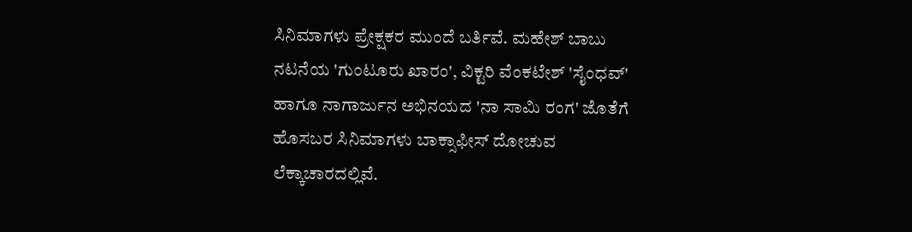ಸಿನಿಮಾಗಳು ಪ್ರೇಕ್ಷಕರ ಮುಂದೆ ಬರ್ತಿವೆ. ಮಹೇಶ್ ಬಾಬು ನಟನೆಯ 'ಗುಂಟೂರು ಖಾರಂ', ವಿಕ್ಟರಿ ವೆಂಕಟೇಶ್ 'ಸೈಂಧವ್' ಹಾಗೂ ನಾಗಾರ್ಜುನ ಅಭಿನಯದ 'ನಾ ಸಾಮಿ ರಂಗ' ಜೊತೆಗೆ ಹೊಸಬರ ಸಿನಿಮಾಗಳು ಬಾಕ್ಸಾಫೀಸ್ ದೋಚುವ ಲೆಕ್ಕಾಚಾರದಲ್ಲಿವೆ.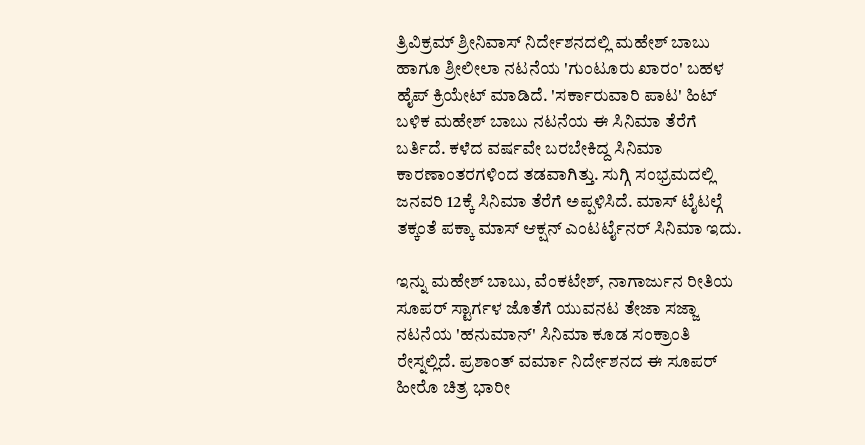ತ್ರಿವಿಕ್ರಮ್ ಶ್ರೀನಿವಾಸ್ ನಿರ್ದೇಶನದಲ್ಲಿ ಮಹೇಶ್ ಬಾಬು ಹಾಗೂ ಶ್ರೀಲೀಲಾ ನಟನೆಯ 'ಗುಂಟೂರು ಖಾರಂ' ಬಹಳ ಹೈಪ್ ಕ್ರಿಯೇಟ್ ಮಾಡಿದೆ. 'ಸರ್ಕಾರುವಾರಿ ಪಾಟ' ಹಿಟ್ ಬಳಿಕ ಮಹೇಶ್ ಬಾಬು ನಟನೆಯ ಈ ಸಿನಿಮಾ ತೆರೆಗೆ ಬರ್ತಿದೆ. ಕಳೆದ ವರ್ಷವೇ ಬರಬೇಕಿದ್ದ ಸಿನಿಮಾ ಕಾರಣಾಂತರಗಳಿಂದ ತಡವಾಗಿತ್ತು. ಸುಗ್ಗಿ ಸಂಭ್ರಮದಲ್ಲಿ ಜನವರಿ 12ಕ್ಕೆ ಸಿನಿಮಾ ತೆರೆಗೆ ಅಪ್ಪಳಿಸಿದೆ. ಮಾಸ್ ಟೈಟಲ್ಗೆ ತಕ್ಕಂತೆ ಪಕ್ಕಾ ಮಾಸ್ ಆಕ್ಷನ್ ಎಂಟರ್ಟೈನರ್ ಸಿನಿಮಾ ಇದು.

ಇನ್ನು ಮಹೇಶ್ ಬಾಬು, ವೆಂಕಟೇಶ್, ನಾಗಾರ್ಜುನ ರೀತಿಯ ಸೂಪರ್ ಸ್ಟಾರ್ಗಳ ಜೊತೆಗೆ ಯುವನಟ ತೇಜಾ ಸಜ್ಜಾ ನಟನೆಯ 'ಹನುಮಾನ್' ಸಿನಿಮಾ ಕೂಡ ಸಂಕ್ರಾಂತಿ ರೇಸ್ನಲ್ಲಿದೆ. ಪ್ರಶಾಂತ್ ವರ್ಮಾ ನಿರ್ದೇಶನದ ಈ ಸೂಪರ್ ಹೀರೊ ಚಿತ್ರ ಭಾರೀ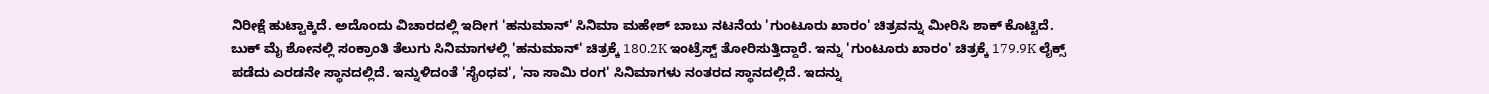ನಿರೀಕ್ಷೆ ಹುಟ್ಟಾಕ್ಕಿದೆ. ಅದೊಂದು ವಿಚಾರದಲ್ಲಿ ಇದೀಗ 'ಹನುಮಾನ್' ಸಿನಿಮಾ ಮಹೇಶ್ ಬಾಬು ನಟನೆಯ 'ಗುಂಟೂರು ಖಾರಂ' ಚಿತ್ರವನ್ನು ಮೀರಿಸಿ ಶಾಕ್ ಕೊಟ್ಟಿದೆ.
ಬುಕ್ ಮೈ ಶೋನಲ್ಲಿ ಸಂಕ್ರಾಂತಿ ತೆಲುಗು ಸಿನಿಮಾಗಳಲ್ಲಿ 'ಹನುಮಾನ್' ಚಿತ್ರಕ್ಕೆ 180.2K ಇಂಟ್ರೆಸ್ಟ್ ತೋರಿಸುತ್ತಿದ್ದಾರೆ. ಇನ್ನು 'ಗುಂಟೂರು ಖಾರಂ' ಚಿತ್ರಕ್ಕೆ 179.9K ಲೈಕ್ಸ್ ಪಡೆದು ಎರಡನೇ ಸ್ಥಾನದಲ್ಲಿದೆ. ಇನ್ನುಳಿದಂತೆ 'ಸೈಂಧವ', 'ನಾ ಸಾಮಿ ರಂಗ' ಸಿನಿಮಾಗಳು ನಂತರದ ಸ್ಥಾನದಲ್ಲಿದೆ. ಇದನ್ನು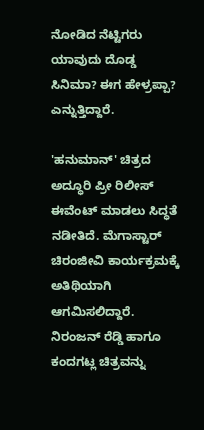ನೋಡಿದ ನೆಟ್ಟಿಗರು ಯಾವುದು ದೊಡ್ಡ ಸಿನಿಮಾ? ಈಗ ಹೇಳ್ರಪ್ಪಾ? ಎನ್ನುತ್ತಿದ್ದಾರೆ.

'ಹನುಮಾನ್' ಚಿತ್ರದ ಅದ್ಧೂರಿ ಪ್ರೀ ರಿಲೀಸ್ ಈವೆಂಟ್ ಮಾಡಲು ಸಿದ್ಧತೆ ನಡೀತಿದೆ. ಮೆಗಾಸ್ಟಾರ್ ಚಿರಂಜೀವಿ ಕಾರ್ಯಕ್ರಮಕ್ಕೆ ಅತಿಥಿಯಾಗಿ ಆಗಮಿಸಲಿದ್ದಾರೆ. ನಿರಂಜನ್ ರೆಡ್ಡಿ ಹಾಗೂ ಕಂದಗಟ್ಲ ಚಿತ್ರವನ್ನು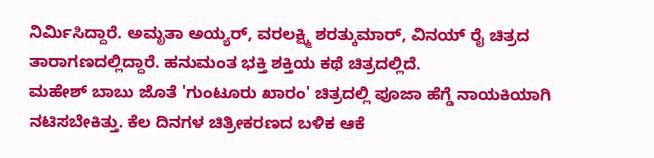ನಿರ್ಮಿಸಿದ್ದಾರೆ. ಅಮೃತಾ ಅಯ್ಯರ್, ವರಲಕ್ಷ್ಮಿ ಶರತ್ಕುಮಾರ್, ವಿನಯ್ ರೈ ಚಿತ್ರದ ತಾರಾಗಣದಲ್ಲಿದ್ದಾರೆ. ಹನುಮಂತ ಭಕ್ತಿ ಶಕ್ತಿಯ ಕಥೆ ಚಿತ್ರದಲ್ಲಿದೆ.
ಮಹೇಶ್ ಬಾಬು ಜೊತೆ 'ಗುಂಟೂರು ಖಾರಂ' ಚಿತ್ರದಲ್ಲಿ ಪೂಜಾ ಹೆಗ್ಡೆ ನಾಯಕಿಯಾಗಿ ನಟಿಸಬೇಕಿತ್ತು. ಕೆಲ ದಿನಗಳ ಚಿತ್ರೀಕರಣದ ಬಳಿಕ ಆಕೆ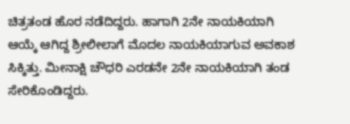ಚಿತ್ರತಂಡ ಹೊರ ನಡೆದಿದ್ದರು. ಹಾಗಾಗಿ 2ನೇ ನಾಯಕಿಯಾಗಿ ಆಯ್ಕೆ ಆಗಿದ್ದ ಶ್ರೀಲೀಲಾಗೆ ಮೊದಲ ನಾಯಕಿಯಾಗುವ ಅವಕಾಶ ಸಿಕ್ಕಿತ್ತು. ಮೀನಾಕ್ಷಿ ಚೌಧರಿ ಎರಡನೇ 2ನೇ ನಾಯಕಿಯಾಗಿ ತಂಡ ಸೇರಿಕೊಂಡಿದ್ದರು.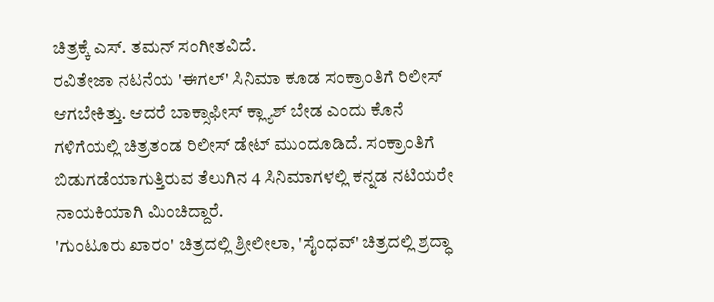ಚಿತ್ರಕ್ಕೆ ಎಸ್. ತಮನ್ ಸಂಗೀತವಿದೆ.
ರವಿತೇಜಾ ನಟನೆಯ 'ಈಗಲ್' ಸಿನಿಮಾ ಕೂಡ ಸಂಕ್ರಾಂತಿಗೆ ರಿಲೀಸ್ ಆಗಬೇಕಿತ್ತು. ಆದರೆ ಬಾಕ್ಸಾಫೀಸ್ ಕ್ಲ್ಯಾಶ್ ಬೇಡ ಎಂದು ಕೊನೆ ಗಳಿಗೆಯಲ್ಲಿ ಚಿತ್ರತಂಡ ರಿಲೀಸ್ ಡೇಟ್ ಮುಂದೂಡಿದೆ. ಸಂಕ್ರಾಂತಿಗೆ ಬಿಡುಗಡೆಯಾಗುತ್ತಿರುವ ತೆಲುಗಿನ 4 ಸಿನಿಮಾಗಳಲ್ಲಿ ಕನ್ನಡ ನಟಿಯರೇ ನಾಯಕಿಯಾಗಿ ಮಿಂಚಿದ್ದಾರೆ.
'ಗುಂಟೂರು ಖಾರಂ' ಚಿತ್ರದಲ್ಲಿ ಶ್ರೀಲೀಲಾ, 'ಸೈಂಧವ್' ಚಿತ್ರದಲ್ಲಿ ಶ್ರದ್ಧಾ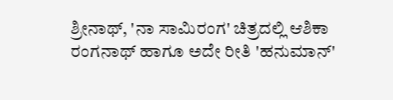ಶ್ರೀನಾಥ್, 'ನಾ ಸಾಮಿರಂಗ' ಚಿತ್ರದಲ್ಲಿ ಆಶಿಕಾ ರಂಗನಾಥ್ ಹಾಗೂ ಅದೇ ರೀತಿ 'ಹನುಮಾನ್'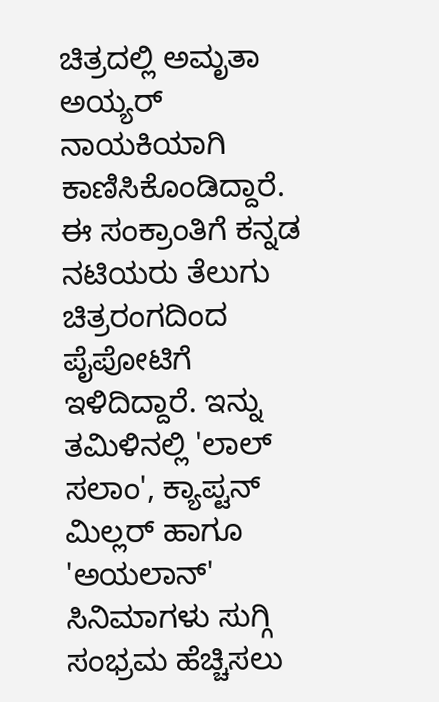ಚಿತ್ರದಲ್ಲಿ ಅಮೃತಾ ಅಯ್ಯರ್ ನಾಯಕಿಯಾಗಿ ಕಾಣಿಸಿಕೊಂಡಿದ್ದಾರೆ. ಈ ಸಂಕ್ರಾಂತಿಗೆ ಕನ್ನಡ ನಟಿಯರು ತೆಲುಗು ಚಿತ್ರರಂಗದಿಂದ ಪೈಪೋಟಿಗೆ ಇಳಿದಿದ್ದಾರೆ. ಇನ್ನು ತಮಿಳಿನಲ್ಲಿ 'ಲಾಲ್ ಸಲಾಂ', ಕ್ಯಾಪ್ಟನ್ ಮಿಲ್ಲರ್ ಹಾಗೂ 'ಅಯಲಾನ್' ಸಿನಿಮಾಗಳು ಸುಗ್ಗಿ ಸಂಭ್ರಮ ಹೆಚ್ಚಿಸಲು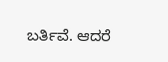ಬರ್ತಿವೆ. ಆದರೆ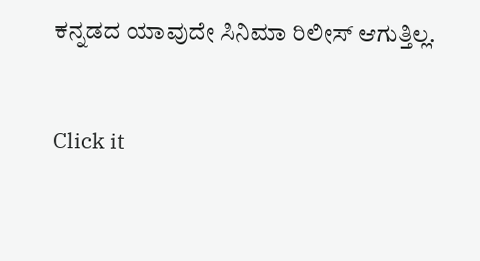ಕನ್ನಡದ ಯಾವುದೇ ಸಿನಿಮಾ ರಿಲೀಸ್ ಆಗುತ್ತಿಲ್ಲ.


Click it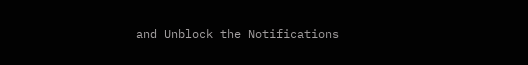and Unblock the Notifications